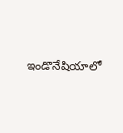ఇండొనేషియాలో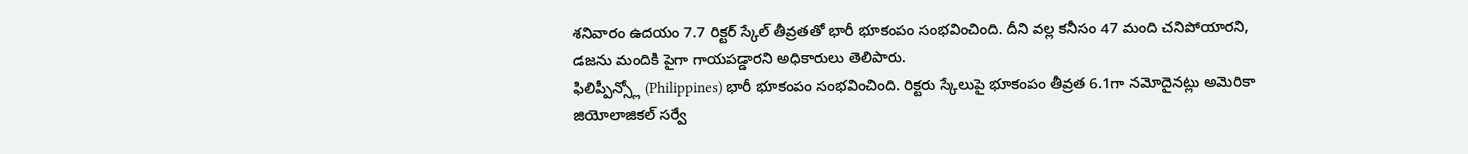శనివారం ఉదయం 7.7 రిక్టర్ స్కేల్ తీవ్రతతో భారీ భూకంపం సంభవించింది. దీని వల్ల కనీసం 47 మంది చనిపోయారని, డజను మందికి పైగా గాయపడ్డారని అధికారులు తెలిపారు.
ఫిలిప్పీన్స్లో (Philippines) భారీ భూకంపం సంభవించింది. రిక్టరు స్కేలుపై భూకంపం తీవ్రత 6.1గా నమోదైనట్లు అమెరికా జియోలాజికల్ సర్వే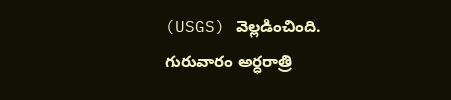(USGS) వెల్లడించింది. గురువారం అర్ధరాత్రి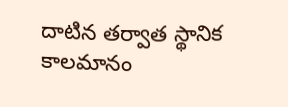దాటిన తర్వాత స్థానిక కాలమానం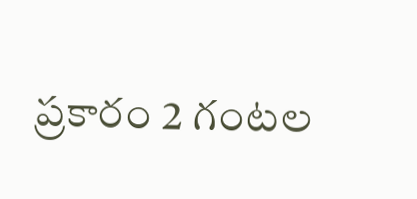ప్రకారం 2 గంటల